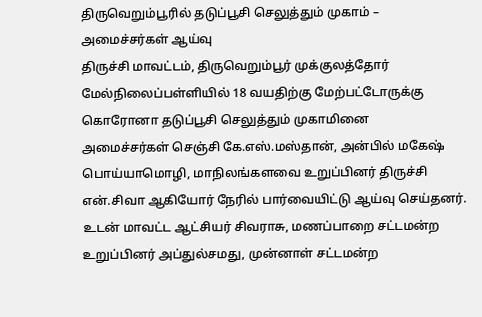திருவெறும்பூரில் தடுப்பூசி செலுத்தும் முகாம் – அமைச்சர்கள் ஆய்வு
திருச்சி மாவட்டம், திருவெறும்பூர் முக்குலத்தோர் மேல்நிலைப்பள்ளியில் 18 வயதிற்கு மேற்பட்டோருக்கு கொரோனா தடுப்பூசி செலுத்தும் முகாமினை
அமைச்சர்கள் செஞ்சி கே.எஸ்.மஸ்தான், அன்பில் மகேஷ் பொய்யாமொழி, மாநிலங்களவை உறுப்பினர் திருச்சி என்.சிவா ஆகியோர் நேரில் பார்வையிட்டு ஆய்வு செய்தனர். உடன் மாவட்ட ஆட்சியர் சிவராசு, மணப்பாறை சட்டமன்ற உறுப்பினர் அப்துல்சமது, முன்னாள் சட்டமன்ற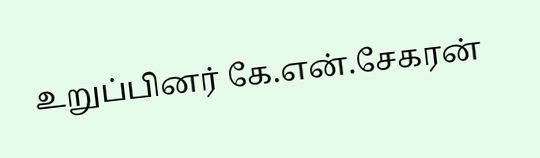உறுப்பினர் கே.என்.சேகரன்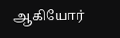ஆகியோர்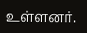உள்ளனர்.